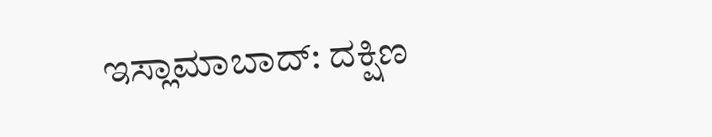ಇಸ್ಲಾಮಾಬಾದ್: ದಕ್ಷಿಣ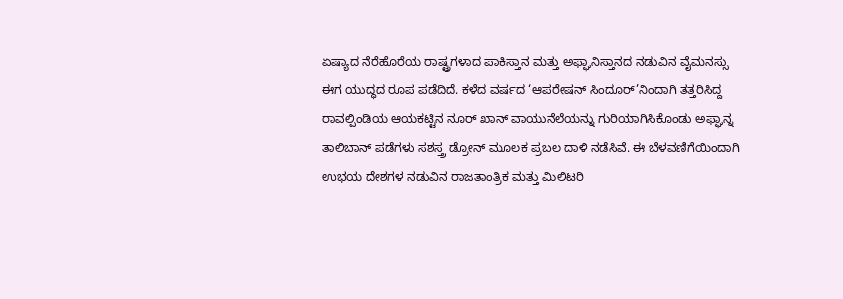ಏಷ್ಯಾದ ನೆರೆಹೊರೆಯ ರಾಷ್ಟ್ರಗಳಾದ ಪಾಕಿಸ್ತಾನ ಮತ್ತು ಅಫ್ಘಾನಿಸ್ತಾನದ ನಡುವಿನ ವೈಮನಸ್ಸು ಈಗ ಯುದ್ಧದ ರೂಪ ಪಡೆದಿದೆ. ಕಳೆದ ವರ್ಷದ ‘ಆಪರೇಷನ್ ಸಿಂದೂರ್’ನಿಂದಾಗಿ ತತ್ತರಿಸಿದ್ದ ರಾವಲ್ಪಿಂಡಿಯ ಆಯಕಟ್ಟಿನ ನೂರ್ ಖಾನ್ ವಾಯುನೆಲೆಯನ್ನು ಗುರಿಯಾಗಿಸಿಕೊಂಡು ಅಫ್ಘಾನ್ನ ತಾಲಿಬಾನ್ ಪಡೆಗಳು ಸಶಸ್ತ್ರ ಡ್ರೋನ್ ಮೂಲಕ ಪ್ರಬಲ ದಾಳಿ ನಡೆಸಿವೆ. ಈ ಬೆಳವಣಿಗೆಯಿಂದಾಗಿ ಉಭಯ ದೇಶಗಳ ನಡುವಿನ ರಾಜತಾಂತ್ರಿಕ ಮತ್ತು ಮಿಲಿಟರಿ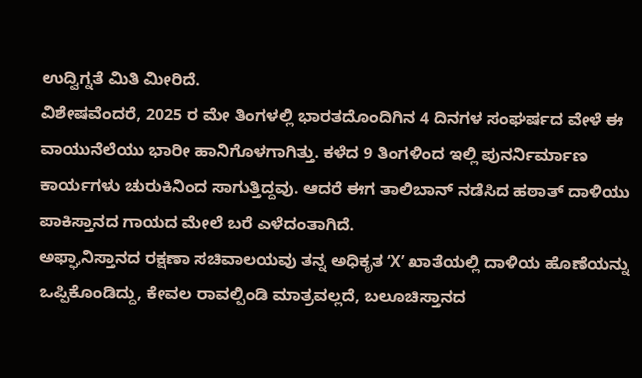ಉದ್ವಿಗ್ನತೆ ಮಿತಿ ಮೀರಿದೆ.
ವಿಶೇಷವೆಂದರೆ, 2025 ರ ಮೇ ತಿಂಗಳಲ್ಲಿ ಭಾರತದೊಂದಿಗಿನ 4 ದಿನಗಳ ಸಂಘರ್ಷದ ವೇಳೆ ಈ ವಾಯುನೆಲೆಯು ಭಾರೀ ಹಾನಿಗೊಳಗಾಗಿತ್ತು. ಕಳೆದ 9 ತಿಂಗಳಿಂದ ಇಲ್ಲಿ ಪುನರ್ನಿರ್ಮಾಣ ಕಾರ್ಯಗಳು ಚುರುಕಿನಿಂದ ಸಾಗುತ್ತಿದ್ದವು. ಆದರೆ ಈಗ ತಾಲಿಬಾನ್ ನಡೆಸಿದ ಹಠಾತ್ ದಾಳಿಯು ಪಾಕಿಸ್ತಾನದ ಗಾಯದ ಮೇಲೆ ಬರೆ ಎಳೆದಂತಾಗಿದೆ.
ಅಫ್ಘಾನಿಸ್ತಾನದ ರಕ್ಷಣಾ ಸಚಿವಾಲಯವು ತನ್ನ ಅಧಿಕೃತ ‘X’ ಖಾತೆಯಲ್ಲಿ ದಾಳಿಯ ಹೊಣೆಯನ್ನು ಒಪ್ಪಿಕೊಂಡಿದ್ದು, ಕೇವಲ ರಾವಲ್ಪಿಂಡಿ ಮಾತ್ರವಲ್ಲದೆ, ಬಲೂಚಿಸ್ತಾನದ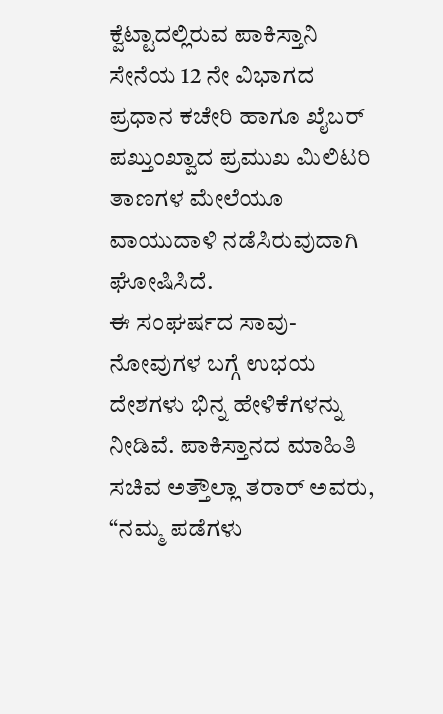ಕ್ವೆಟ್ಟಾದಲ್ಲಿರುವ ಪಾಕಿಸ್ತಾನಿ ಸೇನೆಯ 12 ನೇ ವಿಭಾಗದ ಪ್ರಧಾನ ಕಚೇರಿ ಹಾಗೂ ಖೈಬರ್ ಪಖ್ತುಂಖ್ವಾದ ಪ್ರಮುಖ ಮಿಲಿಟರಿ ತಾಣಗಳ ಮೇಲೆಯೂ ವಾಯುದಾಳಿ ನಡೆಸಿರುವುದಾಗಿ ಘೋಷಿಸಿದೆ.
ಈ ಸಂಘರ್ಷದ ಸಾವು-ನೋವುಗಳ ಬಗ್ಗೆ ಉಭಯ ದೇಶಗಳು ಭಿನ್ನ ಹೇಳಿಕೆಗಳನ್ನು ನೀಡಿವೆ. ಪಾಕಿಸ್ತಾನದ ಮಾಹಿತಿ ಸಚಿವ ಅತ್ತೌಲ್ಲಾ ತರಾರ್ ಅವರು, “ನಮ್ಮ ಪಡೆಗಳು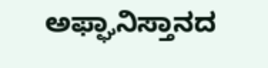ಅಫ್ಘಾನಿಸ್ತಾನದ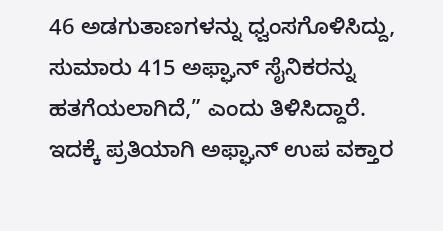46 ಅಡಗುತಾಣಗಳನ್ನು ಧ್ವಂಸಗೊಳಿಸಿದ್ದು, ಸುಮಾರು 415 ಅಫ್ಘಾನ್ ಸೈನಿಕರನ್ನು ಹತಗೆಯಲಾಗಿದೆ,” ಎಂದು ತಿಳಿಸಿದ್ದಾರೆ. ಇದಕ್ಕೆ ಪ್ರತಿಯಾಗಿ ಅಫ್ಘಾನ್ ಉಪ ವಕ್ತಾರ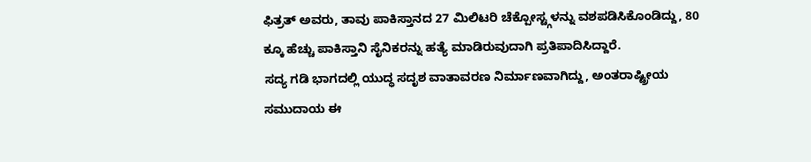ಫಿತ್ರತ್ ಅವರು, ತಾವು ಪಾಕಿಸ್ತಾನದ 27 ಮಿಲಿಟರಿ ಚೆಕ್ಪೋಸ್ಟ್ಗಳನ್ನು ವಶಪಡಿಸಿಕೊಂಡಿದ್ದು, 80 ಕ್ಕೂ ಹೆಚ್ಚು ಪಾಕಿಸ್ತಾನಿ ಸೈನಿಕರನ್ನು ಹತ್ಯೆ ಮಾಡಿರುವುದಾಗಿ ಪ್ರತಿಪಾದಿಸಿದ್ದಾರೆ.
ಸದ್ಯ ಗಡಿ ಭಾಗದಲ್ಲಿ ಯುದ್ಧ ಸದೃಶ ವಾತಾವರಣ ನಿರ್ಮಾಣವಾಗಿದ್ದು, ಅಂತರಾಷ್ಟ್ರೀಯ ಸಮುದಾಯ ಈ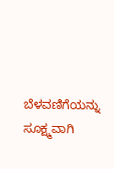ಬೆಳವಣಿಗೆಯನ್ನು ಸೂಕ್ಷ್ಮವಾಗಿ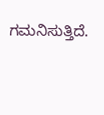ಗಮನಿಸುತ್ತಿದೆ.